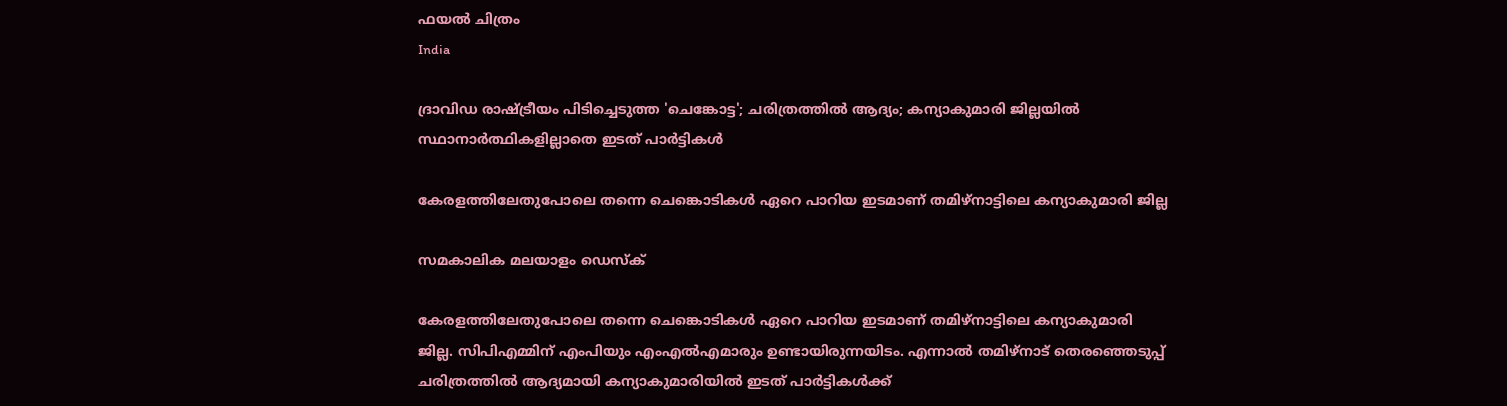ഫയല്‍ ചിത്രം
India

ദ്രാവിഡ രാഷ്ട്രീയം പിടിച്ചെടുത്ത 'ചെങ്കോട്ട'; ചരിത്രത്തില്‍ ആദ്യം; കന്യാകുമാരി ജില്ലയില്‍ സ്ഥാനാര്‍ത്ഥികളില്ലാതെ ഇടത് പാര്‍ട്ടികള്‍

കേരളത്തിലേതുപോലെ തന്നെ ചെങ്കൊടികള്‍ ഏറെ പാറിയ ഇടമാണ് തമിഴ്‌നാട്ടിലെ കന്യാകുമാരി ജില്ല

സമകാലിക മലയാളം ഡെസ്ക്

കേരളത്തിലേതുപോലെ തന്നെ ചെങ്കൊടികള്‍ ഏറെ പാറിയ ഇടമാണ് തമിഴ്‌നാട്ടിലെ കന്യാകുമാരി ജില്ല. സിപിഎമ്മിന് എംപിയും എംഎല്‍എമാരും ഉണ്ടായിരുന്നയിടം. എന്നാല്‍ തമിഴ്‌നാട് തെരഞ്ഞെടുപ്പ് ചരിത്രത്തില്‍ ആദ്യമായി കന്യാകുമാരിയില്‍ ഇടത് പാര്‍ട്ടികള്‍ക്ക്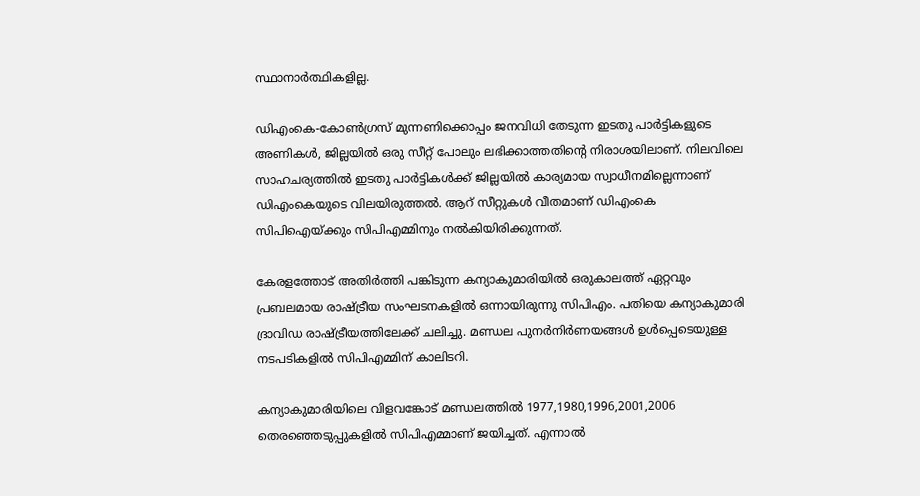സ്ഥാനാര്‍ത്ഥികളില്ല.

ഡിഎംകെ-കോണ്‍ഗ്രസ് മുന്നണിക്കൊപ്പം ജനവിധി തേടുന്ന ഇടതു പാര്‍ട്ടികളുടെ അണികള്‍, ജില്ലയില്‍ ഒരു സീറ്റ് പോലും ലഭിക്കാത്തതിന്റെ നിരാശയിലാണ്. നിലവിലെ സാഹചര്യത്തില്‍ ഇടതു പാര്‍ട്ടികള്‍ക്ക് ജില്ലയില്‍ കാര്യമായ സ്വാധീനമില്ലെന്നാണ് ഡിഎംകെയുടെ വിലയിരുത്തല്‍. ആറ് സീറ്റുകള്‍ വീതമാണ് ഡിഎംകെ സിപിഐയ്ക്കും സിപിഎമ്മിനും നല്‍കിയിരിക്കുന്നത്.

കേരളത്തോട് അതിര്‍ത്തി പങ്കിടുന്ന കന്യാകുമാരിയില്‍ ഒരുകാലത്ത് ഏറ്റവും പ്രബലമായ രാഷ്ട്രീയ സംഘടനകളില്‍ ഒന്നായിരുന്നു സിപിഎം. പതിയെ കന്യാകുമാരി ദ്രാവിഡ രാഷ്ട്രീയത്തിലേക്ക് ചലിച്ചു. മണ്ഡല പുനര്‍നിര്‍ണയങ്ങള്‍ ഉള്‍പ്പെടെയുള്ള നടപടികളില്‍ സിപിഎമ്മിന് കാലിടറി.

കന്യാകുമാരിയിലെ വിളവങ്കോട് മണ്ഡലത്തില്‍ 1977,1980,1996,2001,2006 തെരഞ്ഞെടുപ്പുകളില്‍ സിപിഎമ്മാണ് ജയിച്ചത്. എന്നാല്‍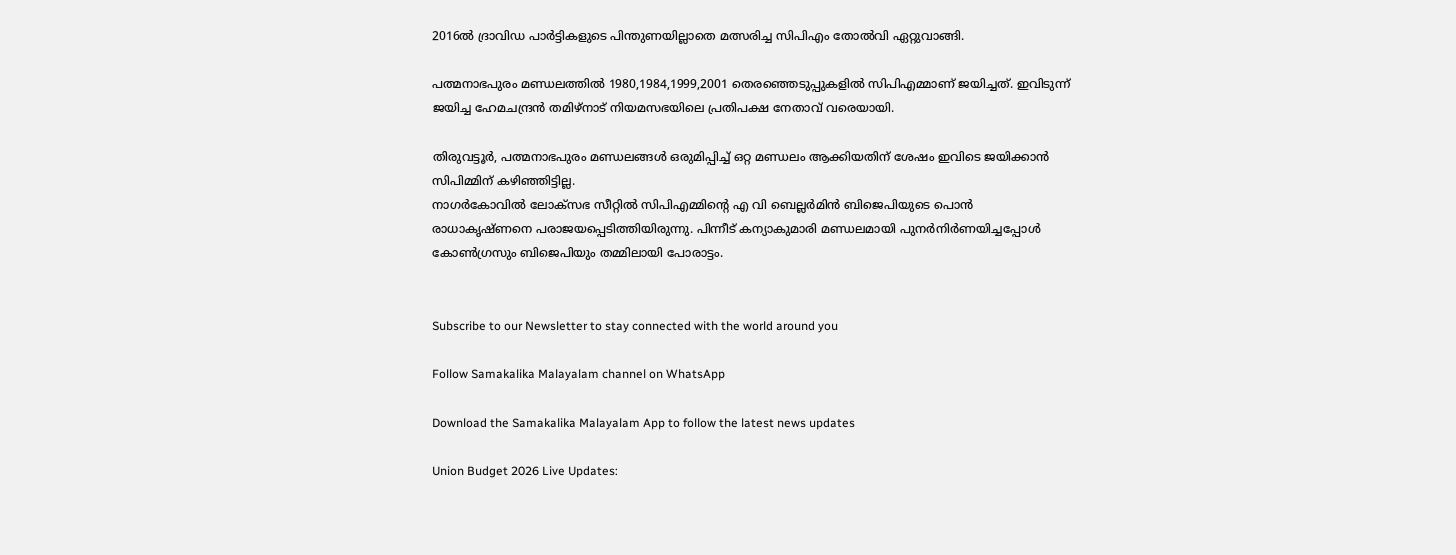2016ല്‍ ദ്രാവിഡ പാര്‍ട്ടികളുടെ പിന്തുണയില്ലാതെ മത്സരിച്ച സിപിഎം തോല്‍വി ഏറ്റുവാങ്ങി.

പത്മനാഭപുരം മണ്ഡലത്തില്‍ 1980,1984,1999,2001 തെരഞ്ഞെടുപ്പുകളില്‍ സിപിഎമ്മാണ് ജയിച്ചത്. ഇവിടുന്ന് ജയിച്ച ഹേമചന്ദ്രന്‍ തമിഴ്‌നാട് നിയമസഭയിലെ പ്രതിപക്ഷ നേതാവ് വരെയായി.

തിരുവട്ടൂര്‍, പത്മനാഭപുരം മണ്ഡലങ്ങള്‍ ഒരുമിപ്പിച്ച് ഒറ്റ മണ്ഡലം ആക്കിയതിന് ശേഷം ഇവിടെ ജയിക്കാന്‍ സിപിമ്മിന് കഴിഞ്ഞിട്ടില്ല.
നാഗര്‍കോവില്‍ ലോക്‌സഭ സീറ്റില്‍ സിപിഎമ്മിന്റെ എ വി ബെല്ലര്‍മിന്‍ ബിജെപിയുടെ പൊന്‍ രാധാകൃഷ്ണനെ പരാജയപ്പെടിത്തിയിരുന്നു. പിന്നീട് കന്യാകുമാരി മണ്ഡലമായി പുനര്‍നിര്‍ണയിച്ചപ്പോള്‍ കോണ്‍ഗ്രസും ബിജെപിയും തമ്മിലായി പോരാട്ടം.


Subscribe to our Newsletter to stay connected with the world around you

Follow Samakalika Malayalam channel on WhatsApp

Download the Samakalika Malayalam App to follow the latest news updates

Union Budget 2026 Live Updates: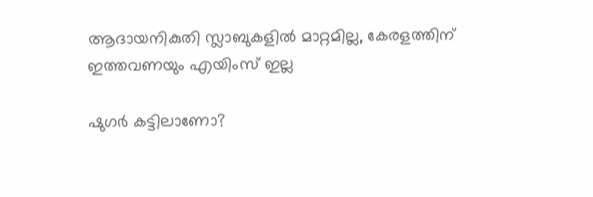ആദായനികുതി സ്ലാബുകളില്‍ മാറ്റമില്ല, കേരളത്തിന് ഇത്തവണയും എയിംസ് ഇല്ല

ഷുഗർ കട്ടിലാണോ?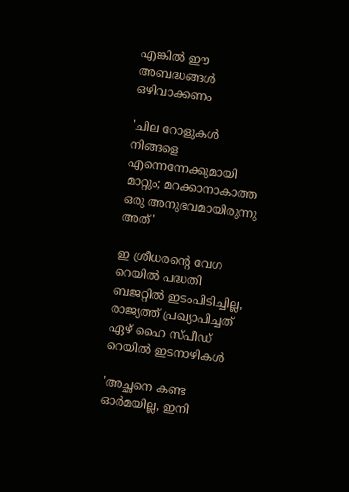എങ്കിൽ ഈ അബദ്ധങ്ങൾ ഒഴിവാക്കണം

'ചില റോളുകൾ നിങ്ങളെ എന്നെന്നേക്കുമായി മാറ്റും; മറക്കാനാകാത്ത ഒരു അനുഭവമായിരുന്നു അത്'

ഇ ശ്രീധരന്‍റെ വേഗ റെയില്‍ പദ്ധതി ബജറ്റില്‍ ഇടംപിടിച്ചില്ല, രാജ്യത്ത് പ്രഖ്യാപിച്ചത് ഏഴ് ഹൈ സ്പീഡ് റെയില്‍ ഇടനാഴികള്‍

'അച്ഛനെ കണ്ട ഓര്‍മയില്ല, ഇനി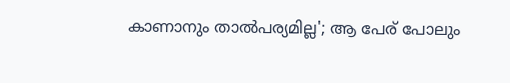കാണാനും താല്‍പര്യമില്ല'; ആ പേര് പോലും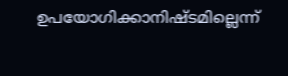ഉപയോഗിക്കാനിഷ്ടമില്ലെന്ന്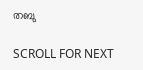തബു

SCROLL FOR NEXT